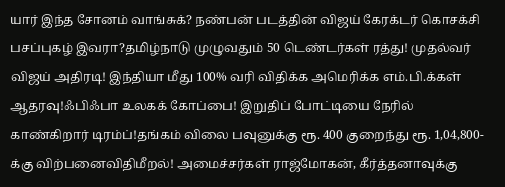யார் இந்த சோனம் வாங்சுக்? நண்பன் படத்தின் விஜய் கேரக்டர் கொசக்சி பசப்புகழ் இவரா?தமிழ்நாடு முழுவதும் 50 டெண்டர்கள் ரத்து! முதல்வர் விஜய் அதிரடி! இந்தியா மீது 100% வரி விதிக்க அமெரிக்க எம்.பி.க்கள் ஆதரவு!ஃபிஃபா உலகக் கோப்பை! இறுதிப் போட்டியை நேரில் காண்கிறார் டிரம்ப்!தங்கம் விலை பவுனுக்கு ரூ. 400 குறைந்து ரூ. 1,04,800-க்கு விற்பனைவிதிமீறல்! அமைச்சர்கள் ராஜ்மோகன், கீர்த்தனாவுக்கு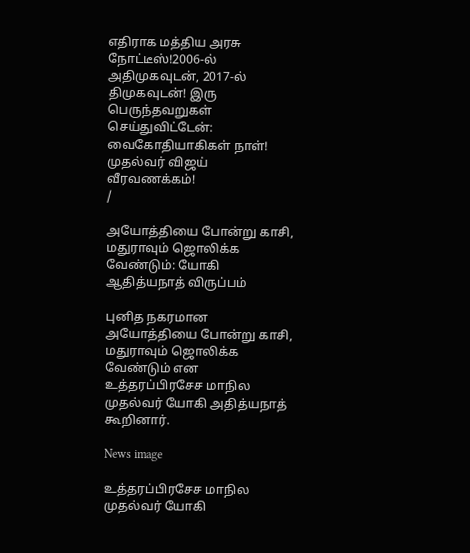எதிராக மத்திய அரசு நோட்டீஸ்!2006-ல் அதிமுகவுடன், 2017-ல் திமுகவுடன்! இரு பெருந்தவறுகள் செய்துவிட்டேன்: வைகோதியாகிகள் நாள்! முதல்வர் விஜய் வீரவணக்கம்!
/

அயோத்தியை போன்று காசி, மதுராவும் ஜொலிக்க வேண்டும்: யோகி ஆதித்யநாத் விருப்பம்

புனித நகரமான அயோத்தியை போன்று காசி, மதுராவும் ஜொலிக்க வேண்டும் என உத்தரப்பிரசேச மாநில முதல்வர் யோகி அதித்யநாத் கூறினார்.

News image

உத்தரப்பிரசேச மாநில முதல்வர் யோகி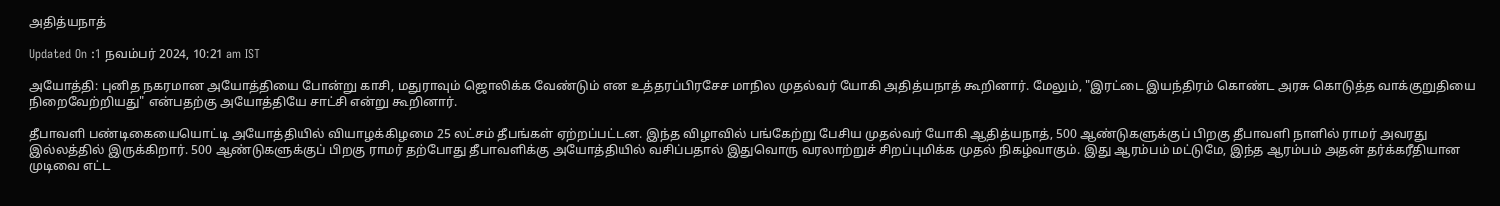அதித்யநாத்

Updated On :1 நவம்பர் 2024, 10:21 am IST

அயோத்தி: புனித நகரமான அயோத்தியை போன்று காசி, மதுராவும் ஜொலிக்க வேண்டும் என உத்தரப்பிரசேச மாநில முதல்வர் யோகி அதித்யநாத் கூறினார். மேலும், "இரட்டை இயந்திரம் கொண்ட அரசு கொடுத்த வாக்குறுதியை நிறைவேற்றியது" என்பதற்கு அயோத்தியே சாட்சி என்று கூறினார்.

தீபாவளி பண்டிகையையொட்டி அயோத்தியில் வியாழக்கிழமை 25 லட்சம் தீபங்கள் ஏற்றப்பட்டன. இந்த விழாவில் பங்கேற்று பேசிய முதல்வர் யோகி ஆதித்யநாத், 500 ஆண்டுகளுக்குப் பிறகு தீபாவளி நாளில் ராமர் அவரது இல்லத்தில் இருக்கிறார். 500 ஆண்டுகளுக்குப் பிறகு ராமர் தற்போது தீபாவளிக்கு அயோத்தியில் வசிப்பதால் இதுவொரு வரலாற்றுச் சிறப்புமிக்க முதல் நிகழ்வாகும். இது ஆரம்பம் மட்டுமே, இந்த ஆரம்பம் அதன் தர்க்கரீதியான முடிவை எட்ட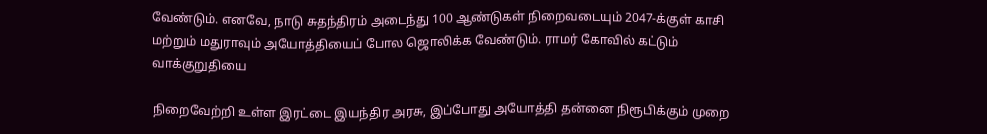வேண்டும். எனவே, நாடு சுதந்திரம் அடைந்து 100 ஆண்டுகள் நிறைவடையும் 2047-க்குள் காசி மற்றும் மதுராவும் அயோத்தியைப் போல ஜொலிக்க வேண்டும். ராமர் கோவில் கட்டும் வாக்குறுதியை

நிறைவேற்றி உள்ள இரட்டை இயந்திர அரசு, இப்போது அயோத்தி தன்னை நிரூபிக்கும் முறை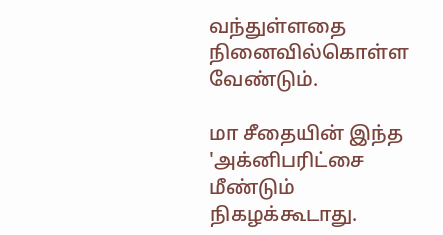வந்துள்ளதை நினைவில்கொள்ள வேண்டும்.

மா சீதையின் இந்த 'அக்னிபரிட்சை மீண்டும் நிகழக்கூடாது.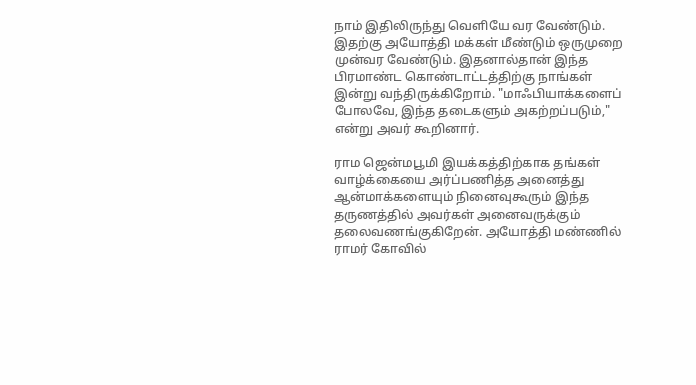நாம் இதிலிருந்து வெளியே வர வேண்டும். இதற்கு அயோத்தி மக்கள் மீண்டும் ஒருமுறை முன்வர வேண்டும். இதனால்தான் இந்த பிரமாண்ட கொண்டாட்டத்திற்கு நாங்கள் இன்று வந்திருக்கிறோம். "மாஃபியாக்களைப் போலவே, இந்த தடைகளும் அகற்றப்படும்," என்று அவர் கூறினார்.

ராம ஜென்மபூமி இயக்கத்திற்காக தங்கள் வாழ்க்கையை அர்ப்பணித்த அனைத்து ஆன்மாக்களையும் நினைவுகூரும் இந்த தருணத்தில் அவர்கள் அனைவருக்கும் தலைவணங்குகிறேன். அயோத்தி மண்ணில் ராமர் கோவில்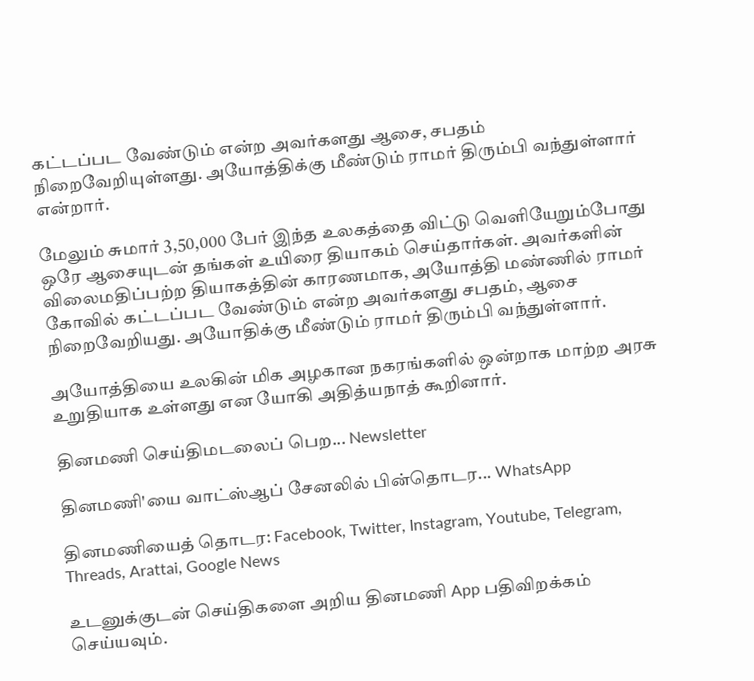கட்டப்பட வேண்டும் என்ற அவர்களது ஆசை, சபதம் நிறைவேறியுள்ளது. அயோத்திக்கு மீண்டும் ராமர் திரும்பி வந்துள்ளார் என்றார்.

மேலும் சுமார் 3,50,000 பேர் இந்த உலகத்தை விட்டு வெளியேறும்போது ஒரே ஆசையுடன் தங்கள் உயிரை தியாகம் செய்தார்கள். அவர்களின் விலைமதிப்பற்ற தியாகத்தின் காரணமாக, அயோத்தி மண்ணில் ராமர் கோவில் கட்டப்பட வேண்டும் என்ற அவர்களது சபதம், ஆசை நிறைவேறியது. அயோதிக்கு மீண்டும் ராமர் திரும்பி வந்துள்ளார்.

அயோத்தியை உலகின் மிக அழகான நகரங்களில் ஒன்றாக மாற்ற அரசு உறுதியாக உள்ளது என யோகி அதித்யநாத் கூறினார்.

தினமணி செய்திமடலைப் பெற... Newsletter

தினமணி'யை வாட்ஸ்ஆப் சேனலில் பின்தொடர... WhatsApp

தினமணியைத் தொடர: Facebook, Twitter, Instagram, Youtube, Telegram, Threads, Arattai, Google News

உடனுக்குடன் செய்திகளை அறிய தினமணி App பதிவிறக்கம் செய்யவும்.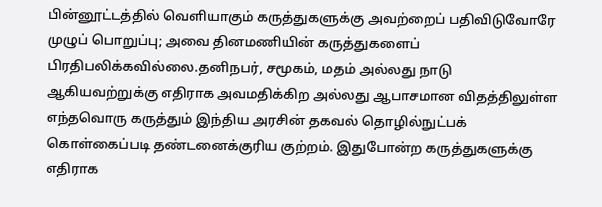பின்னூட்டத்தில் வெளியாகும் கருத்துகளுக்கு அவற்றைப் பதிவிடுவோரே முழுப் பொறுப்பு; அவை தினமணியின் கருத்துகளைப் பிரதிபலிக்கவில்லை.தனிநபர், சமூகம், மதம் அல்லது நாடு ஆகியவற்றுக்கு எதிராக அவமதிக்கிற அல்லது ஆபாசமான விதத்திலுள்ள எந்தவொரு கருத்தும் இந்திய அரசின் தகவல் தொழில்நுட்பக் கொள்கைப்படி தண்டனைக்குரிய குற்றம். இதுபோன்ற கருத்துகளுக்கு எதிராக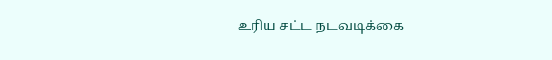உரிய சட்ட நடவடிக்கை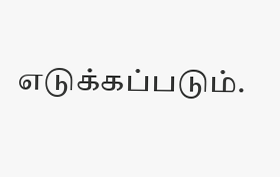எடுக்கப்படும்.